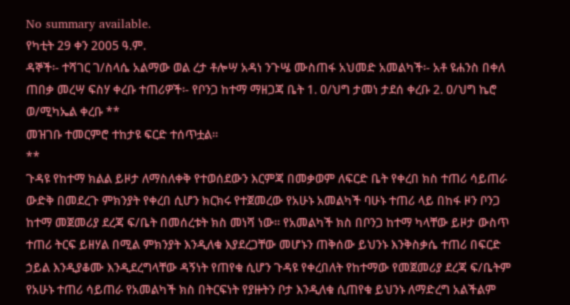No summary available.
የካቲት 29 ቀን 2005 ዓ.ም.
ዳኞች፡- ተሻገር ገ/ስላሴ አልማው ወል ረታ ቶሎሣ አዳነ ንጉሤ ሙስጠፋ አህመድ አመልካች፡- አቶ ዩሐንስ በቀለ ጠበቃ መረሣ ፍስሃ ቀረቡ ተጠሪዎች፡- የቦንጋ ከተማ ማዘጋጃ ቤት 1. ዐ/ህግ ታመነ ታደሰ ቀረቡ 2. ዐ/ህግ ኬሮ ወ/ሚካኤል ቀረቡ **
መዝገቡ ተመርምሮ ተከታዩ ፍርድ ተሰጥቷል።
**
ጉዳዩ የከተማ ክልል ይዞታ ለማስለቀቅ የተወሰደውን እርምጃ በመቃወም ለፍርድ ቤት የቀረበ ክስ ተጠሪ ሳይጠራ ውድቅ በመደረጉ ምክንያት የቀረበ ሲሆን ክርክሩ የተጀመረው የአሁኑ አመልካች ባሁኑ ተጠሪ ላይ በከፋ ዞን ቦንጋ ከተማ መጀመሪያ ደረጃ ፍ/ቤት በመሰረቱት ክስ መነሻ ነው። የአመልካች ክስ በቦንጋ ከተማ ካላቸው ይዞታ ውስጥ ተጠሪ ትርፍ ይዘሃል በሚል ምክንያት እንዲለቁ እያደረጋቸው መሆኑን ጠቅሰው ይህንኑ እንቅስቃሴ ተጠሪ በፍርድ ኃይል እንዲያቆሙ እንዲደረግላቸው ዳኝነት የጠየቁ ሲሆን ጉዳዩ የቀረበለት የከተማው የመጀመሪያ ደረጃ ፍ/ቤትም የአሁኑ ተጠሪ ሳይጠራ የአመልካች ክስ በትርፍነት የያዙትን ቦታ እንዲለቁ ሲጠየቁ ይህንኑ ለማድረግ አልችልም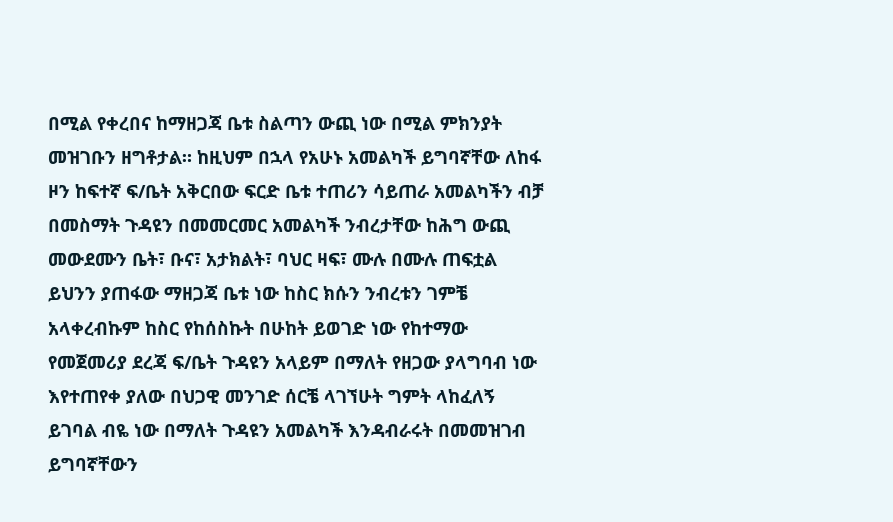በሚል የቀረበና ከማዘጋጃ ቤቱ ስልጣን ውጪ ነው በሚል ምክንያት መዝገቡን ዘግቶታል። ከዚህም በኋላ የአሁኑ አመልካች ይግባኛቸው ለከፋ ዞን ከፍተኛ ፍ/ቤት አቅርበው ፍርድ ቤቱ ተጠሪን ሳይጠራ አመልካችን ብቻ በመስማት ጉዳዩን በመመርመር አመልካች ንብረታቸው ከሕግ ውጪ መውደሙን ቤት፣ ቡና፣ አታክልት፣ ባህር ዛፍ፣ ሙሉ በሙሉ ጠፍቷል ይህንን ያጠፋው ማዘጋጃ ቤቱ ነው ከስር ክሱን ንብረቱን ገምቼ አላቀረብኩም ከስር የከሰስኩት በሁከት ይወገድ ነው የከተማው የመጀመሪያ ደረጃ ፍ/ቤት ጉዳዩን አላይም በማለት የዘጋው ያላግባብ ነው እየተጠየቀ ያለው በህጋዊ መንገድ ሰርቼ ላገኘሁት ግምት ላከፈለኝ ይገባል ብዬ ነው በማለት ጉዳዩን አመልካች እንዳብራሩት በመመዝገብ ይግባኛቸውን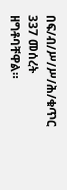በፍ/ብ/ሥ/ሥ/ሕ/ቁጥር 337 መሰረት ዘግቶባቸዋል።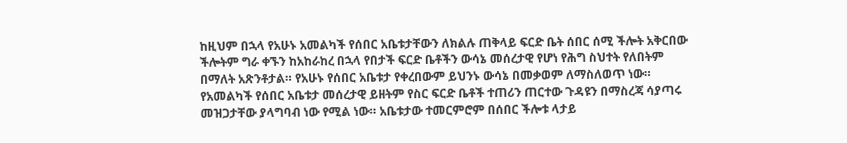ከዚህም በኋላ የአሁኑ አመልካች የሰበር አቤቱታቸውን ለክልሉ ጠቅላይ ፍርድ ቤት ሰበር ሰሚ ችሎት አቅርበው ችሎትም ግራ ቀኙን ከአከራከረ በኋላ የበታች ፍርድ ቤቶችን ውሳኔ መሰረታዊ የሆነ የሕግ ስህተት የለበትም በማለት አጽንቶታል። የአሁኑ የሰበር አቤቱታ የቀረበውም ይህንኑ ውሳኔ በመቃወም ለማስለወጥ ነው። የአመልካች የሰበር አቤቱታ መሰረታዊ ይዘትም የስር ፍርድ ቤቶች ተጠሪን ጠርተው ጉዳዩን በማስረጃ ሳያጣሩ መዝጋታቸው ያላግባብ ነው የሚል ነው። አቤቱታው ተመርምሮም በሰበር ችሎቱ ላታይ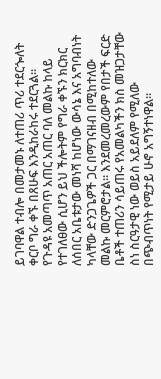ይገባዋል ተብሎ በመታመኑ ለተጠሪ ጥሪ ተደርጐለት ቀርቦ ግራ ቀኙ በጸሁፍ እንዲከራከሩ ተደርጓል።
የጉዳዩ አመጣጥ አጠር አጠር ባለ መልኩ ከላይ የተገለፀው ሲሆን ይህ ችሎትም የግራ ቀኙን ክርክር ለሰበር አቤቱታው መነሻ ከሆነው ውሳኔ እና አግባብነት ካላቸው ድንጋጌዎች ጋር በማገናዘብ በሚከተለው መልኩ መርምሮታል። እንደመረመረውም የበታች ፍርድ ቤቶች ተጠሪን ሳይጠሩ የአመልካችን ክስ መዝጋታቸው ስነ ስርዓታዊ ነው ወይስ አይደለም የሚለው በጭብጥነት የሚታይ ሁኖ አግኝተነዋል።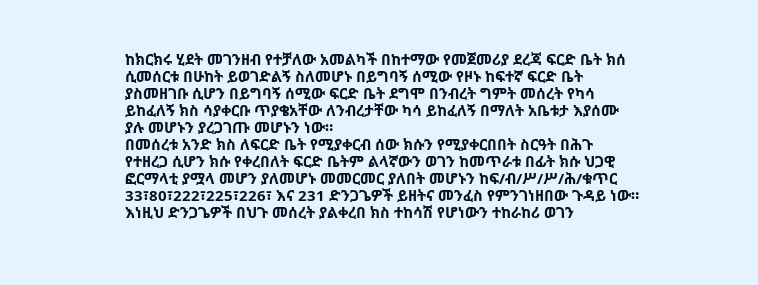ከክርክሩ ሂደት መገንዘብ የተቻለው አመልካች በከተማው የመጀመሪያ ደረጃ ፍርድ ቤት ክሰ ሲመሰርቱ በሁከት ይወገድልኝ ስለመሆኑ በይግባኝ ሰሚው የዞኑ ከፍተኛ ፍርድ ቤት ያስመዘገቡ ሲሆን በይግባኝ ሰሚው ፍርድ ቤት ደግሞ በንብረት ግምት መሰረት የካሳ ይከፈለኝ ክስ ሳያቀርቡ ጥያቄአቸው ለንብረታቸው ካሳ ይከፈለኝ በማለት አቤቱታ እያሰሙ ያሉ መሆኑን ያረጋገጡ መሆኑን ነው።
በመሰረቱ አንድ ክስ ለፍርድ ቤት የሚያቀርብ ሰው ክሱን የሚያቀርበበት ስርዓት በሕጉ የተዘረጋ ሲሆን ክሱ የቀረበለት ፍርድ ቤትም ልላኛውን ወገን ከመጥራቱ በፊት ክሱ ህጋዊ ፎርማላቲ ያሟላ መሆን ያለመሆኑ መመርመር ያለበት መሆኑን ከፍ/ብ/ሥ/ሥ/ሕ/ቁጥር 33፣80፣222፣225፣226፣ እና 231 ድንጋጌዎች ይዘትና መንፈስ የምንገነዘበው ጉዳይ ነው። እነዚህ ድንጋጌዎች በህጉ መሰረት ያልቀረበ ክስ ተከሳሽ የሆነውን ተከራከሪ ወገን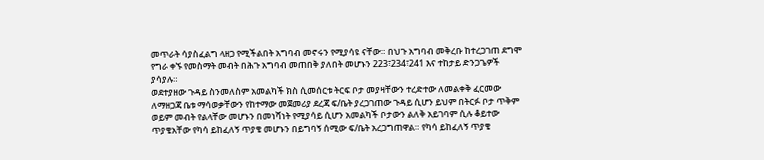መጥራት ሳያስፈልግ ላዘጋ የሚችልበት አግባብ መኖሩን የሚያሳዩ ናቸው። በህጉ አግባብ መቅረቡ ከተረጋገጠ ደግሞ የግራ ቀኙ የመስማት መብት በሕጉ አግባብ መጠበቅ ያለበት መሆኑን 223፣234፣241 እና ተከታይ ድንጋጌዎች ያሳያሉ።
ወደተያዘው ጉዳይ ስንመለስም አመልካች ክስ ሲመሰርቱ ትርፍ ቦታ መያዛቸውን ተረድተው ለመልቀቅ ፈርመው ለማዘጋጃ ቤቱ ማሳወቃቸውን የከተማው መጀመሪያ ደረጃ ፍ/ቤት ያረጋገጠው ጉዳይ ሲሆን ይህም በትርፉ ቦታ ጥቅም ወይም መብት የልላቸው መሆኑን በመነሻነት የሚያሳይ ሲሆን አመልካች ቦታውን ልለቅ አይገባም ሲሉ ቆይተው ጥያቄአቸው የካሳ ይከፈለኝ ጥያቄ መሆኑን በይግባኝ ሰሚው ፍ/ቤት አረጋግጠዋል። የካሳ ይከፈለኝ ጥያቄ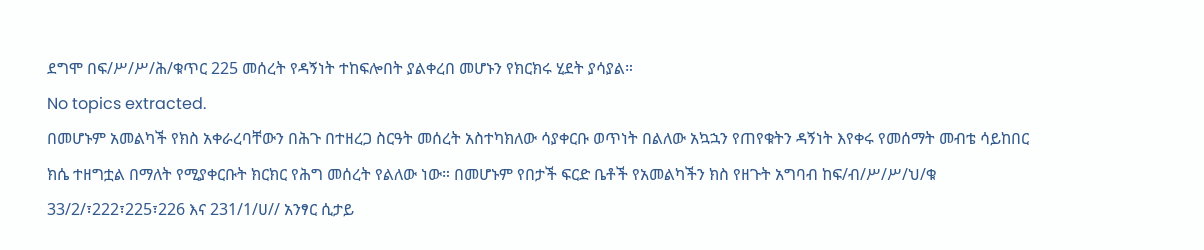ደግሞ በፍ/ሥ/ሥ/ሕ/ቁጥር 225 መሰረት የዳኝነት ተከፍሎበት ያልቀረበ መሆኑን የክርክሩ ሂደት ያሳያል።
No topics extracted.
በመሆኑም አመልካች የክስ አቀራረባቸውን በሕጉ በተዘረጋ ስርዓት መሰረት አስተካክለው ሳያቀርቡ ወጥነት በልለው አኳኋን የጠየቁትን ዳኝነት እየቀሩ የመሰማት መብቴ ሳይከበር ክሴ ተዘግቷል በማለት የሚያቀርቡት ክርክር የሕግ መሰረት የልለው ነው። በመሆኑም የበታች ፍርድ ቤቶች የአመልካችን ክስ የዘጉት አግባብ ከፍ/ብ/ሥ/ሥ/ህ/ቁ 33/2/፣222፣225፣226 እና 231/1/ሀ// አንፃር ሲታይ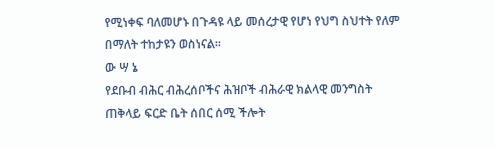የሚነቀፍ ባለመሆኑ በጉዳዩ ላይ መሰረታዊ የሆነ የህግ ስህተት የለም በማለት ተከታዩን ወስነናል።
ው ሣ ኔ
የደቡብ ብሕር ብሕረሰቦችና ሕዝቦች ብሕራዊ ክልላዊ መንግስት ጠቅላይ ፍርድ ቤት ሰበር ሰሚ ችሎት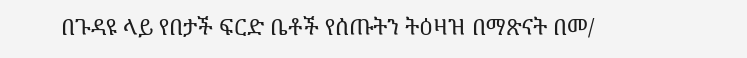በጉዳዩ ላይ የበታች ፍርድ ቤቶች የሰጡትን ትዕዛዝ በማጽናት በመ/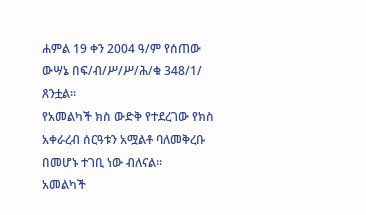ሐምል 19 ቀን 2004 ዓ/ም የሰጠው ውሣኔ በፍ/ብ/ሥ/ሥ/ሕ/ቁ 348/1/ ጸንቷል።
የአመልካች ክስ ውድቅ የተደረገው የክስ አቀራረብ ሰርዓቱን አሟልቶ ባለመቅረቡ በመሆኑ ተገቢ ነው ብለናል።
አመልካች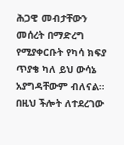ሕጋዊ መብታቸውን መሰረት በማድረግ የሚያቀርቡት የካሳ ክፍያ ጥያቄ ካለ ይህ ውሳኔ አያግዳቸውም ብለናል።
በዚህ ችሎት ለተደረገው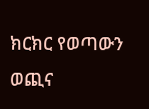ክርክር የወጣውን ወጪና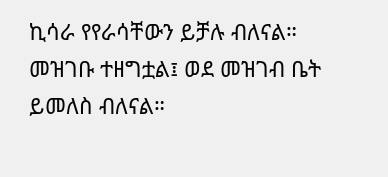ኪሳራ የየራሳቸውን ይቻሉ ብለናል።
መዝገቡ ተዘግቷል፤ ወደ መዝገብ ቤት ይመለስ ብለናል።